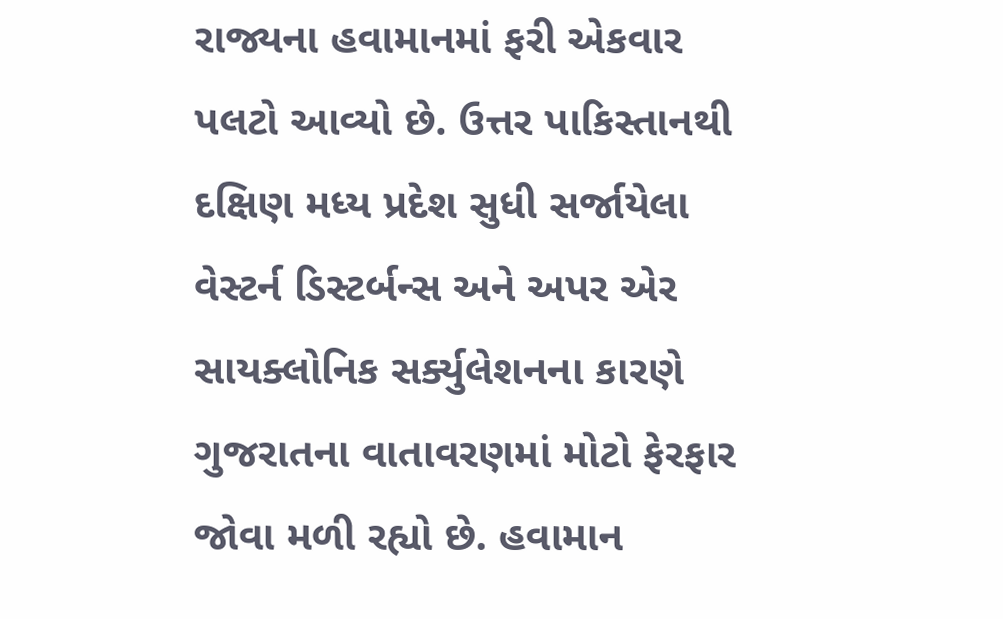રાજ્યના હવામાનમાં ફરી એકવાર પલટો આવ્યો છે. ઉત્તર પાકિસ્તાનથી દક્ષિણ મધ્ય પ્રદેશ સુધી સર્જાયેલા વેસ્ટર્ન ડિસ્ટર્બન્સ અને અપર એર સાયક્લોનિક સર્ક્યુલેશનના કારણે ગુજરાતના વાતાવરણમાં મોટો ફેરફાર જોવા મળી રહ્યો છે. હવામાન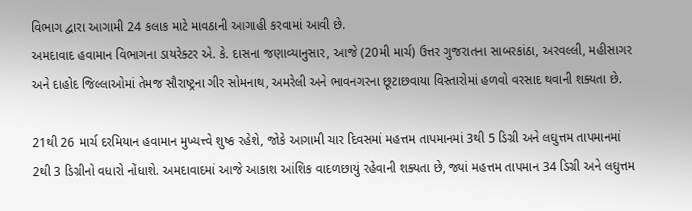વિભાગ દ્વારા આગામી 24 કલાક માટે માવઠાની આગાહી કરવામાં આવી છે.
અમદાવાદ હવામાન વિભાગના ડાયરેક્ટર એ. કે. દાસના જણાવ્યાનુસાર, આજે (20મી માર્ચ) ઉત્તર ગુજરાતના સાબરકાંઠા, અરવલ્લી, મહીસાગર અને દાહોદ જિલ્લાઓમાં તેમજ સૌરાષ્ટ્રના ગીર સોમનાથ, અમરેલી અને ભાવનગરના છૂટાછવાયા વિસ્તારોમાં હળવો વરસાદ થવાની શક્યતા છે.

21થી 26 માર્ચ દરમિયાન હવામાન મુખ્યત્ત્વે શુષ્ક રહેશે, જોકે આગામી ચાર દિવસમાં મહત્તમ તાપમાનમાં 3થી 5 ડિગ્રી અને લઘુત્તમ તાપમાનમાં 2થી 3 ડિગ્રીનો વધારો નોંધાશે. અમદાવાદમાં આજે આકાશ આંશિક વાદળછાયું રહેવાની શક્યતા છે, જ્યાં મહત્તમ તાપમાન 34 ડિગ્રી અને લઘુત્તમ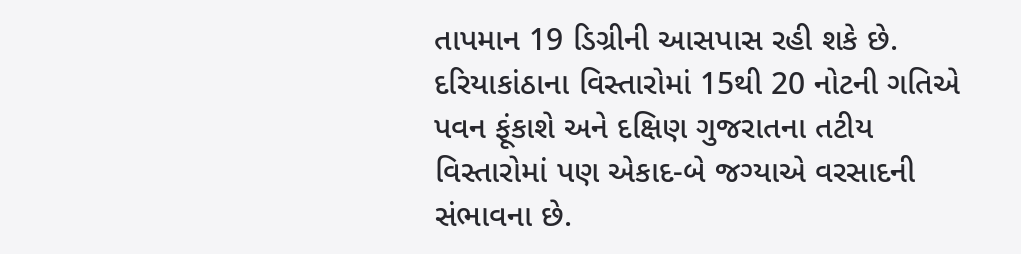તાપમાન 19 ડિગ્રીની આસપાસ રહી શકે છે.
દરિયાકાંઠાના વિસ્તારોમાં 15થી 20 નોટની ગતિએ પવન ફૂંકાશે અને દક્ષિણ ગુજરાતના તટીય વિસ્તારોમાં પણ એકાદ-બે જગ્યાએ વરસાદની સંભાવના છે.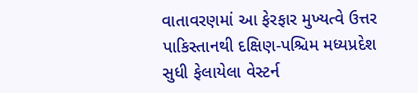વાતાવરણમાં આ ફેરફાર મુખ્યત્વે ઉત્તર પાકિસ્તાનથી દક્ષિણ-પશ્ચિમ મધ્યપ્રદેશ સુધી ફેલાયેલા વેસ્ટર્ન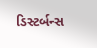ડિસ્ટર્બન્સ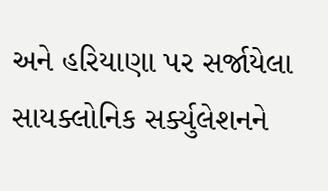અને હરિયાણા પર સર્જાયેલા સાયક્લોનિક સર્ક્યુલેશનને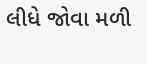લીધે જોવા મળી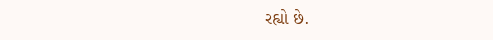રહ્યો છે.